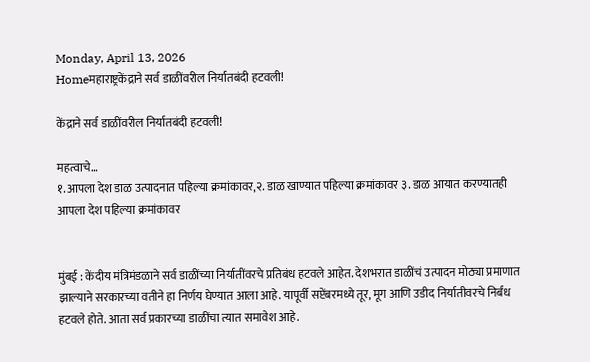Monday, April 13, 2026
Homeमहाराष्ट्रकेंद्राने सर्व डाळींवरील निर्यातबंदी हटवली!

केंद्राने सर्व डाळींवरील निर्यातबंदी हटवली!

महत्वाचे…
१.आपला देश डाळ उत्पादनात पहिल्या क्रमांकावर,२. डाळ खाण्यात पहिल्या क्रमांकावर ३. डाळ आयात करण्यातही आपला देश पहिल्या क्रमांकावर


मुंबई : केंदीय मंत्रिमंडळाने सर्व डाळींच्या निर्यातींवरचे प्रतिबंध हटवले आहेत. देशभरात डाळींचं उत्पादन मोठ्या प्रमाणात झाल्याने सरकारच्या वतीने हा निर्णय घेण्यात आला आहे. यापूर्वी सप्टेंबरमध्ये तूर, मूग आणि उडीद निर्यातीवरचे निर्बंध हटवले होते. आता सर्व प्रकारच्या डाळींचा त्यात समावेश आहे.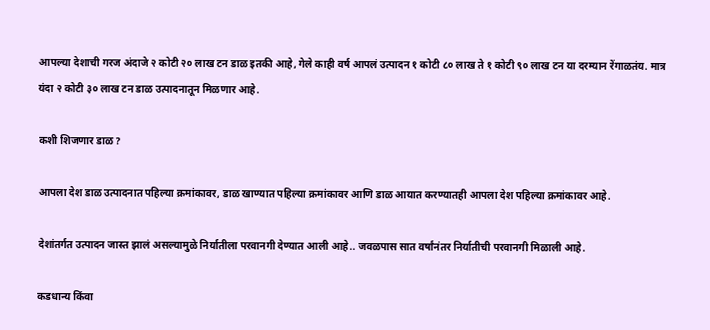आपल्या देशाची गरज अंदाजे २ कोटी २० लाख टन डाळ इतकी आहे, गेले काही वर्ष आपलं उत्पादन १ कोटी ८० लाख ते १ कोटी ९० लाख टन या दरम्यान रेंगाळतंय. मात्र यंदा २ कोटी ३० लाख टन डाळ उत्पादनातून मिळणार आहे.

कशी शिजणार डाळ?

आपला देश डाळ उत्पादनात पहिल्या क्रमांकावर, डाळ खाण्यात पहिल्या क्रमांकावर आणि डाळ आयात करण्यातही आपला देश पहिल्या क्रमांकावर आहे.

देशांतर्गत उत्पादन जास्त झालं असल्यामुळे निर्यातीला परवानगी देण्यात आली आहे.. जवळपास सात वर्षांनंतर निर्यातीची परवानगी मिळाली आहे.

कडधान्य किंवा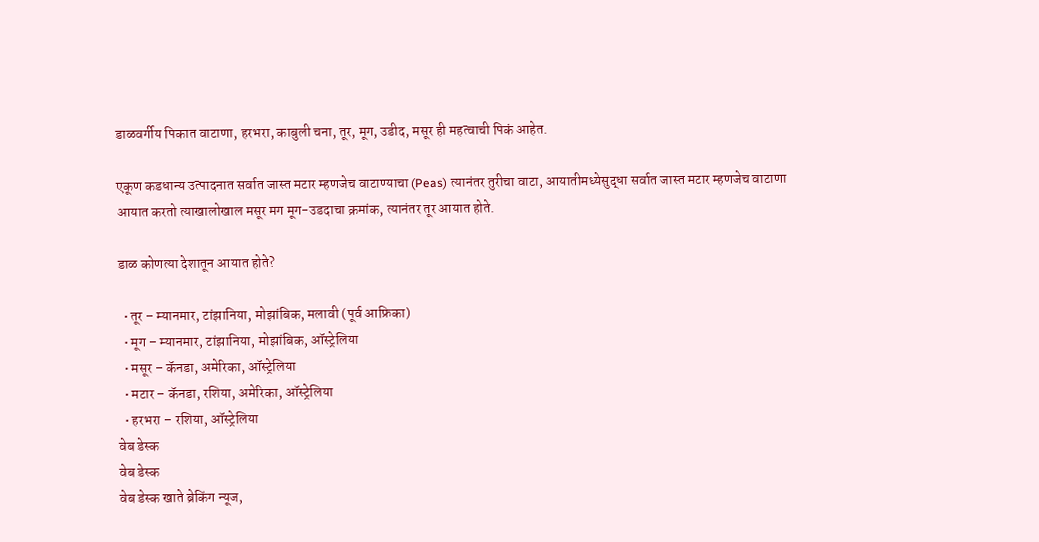डाळवर्गीय पिकात वाटाणा, हरभरा, काबुली चना, तूर, मूग, उडीद, मसूर ही महत्वाची पिकं आहेत.

एकूण कडधान्य उत्पादनात सर्वात जास्त मटार म्हणजेच वाटाण्याचा (Peas) त्यानंतर तुरीचा वाटा, आयातीमध्येसुद्धा सर्वात जास्त मटार म्हणजेच वाटाणा आयात करतो त्याखालोखाल मसूर मग मूग-उडदाचा क्रमांक, त्यानंतर तूर आयात होते.

डाळ कोणत्या देशातून आयात होते?

  • तूर – म्यानमार, टांझानिया, मोझांबिक, मलावी (पूर्व आफ्रिका)
  • मूग – म्यानमार, टांझानिया, मोझांबिक, ऑस्ट्रेलिया
  • मसूर – कॅनडा, अमेरिका, ऑस्ट्रेलिया
  • मटार – कॅनडा, रशिया, अमेरिका, ऑस्ट्रेलिया
  • हरभरा – रशिया, ऑस्ट्रेलिया
वेब डेस्क
वेब डेस्क
वेब डेस्क खाते ब्रेकिंग न्यूज,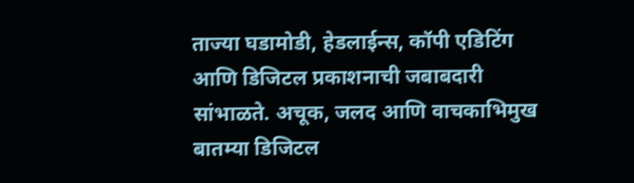ताज्या घडामोडी, हेडलाईन्स, कॉपी एडिटिंग आणि डिजिटल प्रकाशनाची जबाबदारी सांभाळते. अचूक, जलद आणि वाचकाभिमुख बातम्या डिजिटल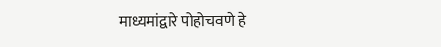माध्यमांद्वारे पोहोचवणे हे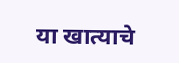या खात्याचे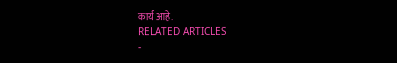कार्य आहे.
RELATED ARTICLES
-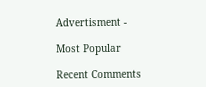Advertisment -

Most Popular

Recent Comments